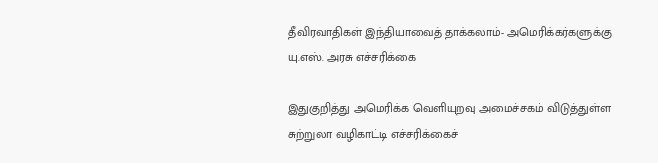தீவிரவாதிகள் இந்தியாவைத் தாக்கலாம்- அமெரிக்கர்களுக்கு யு.எஸ். அரசு எச்சரிக்கை

இதுகுறித்து அமெரிக்க வெளியுறவு அமைச்சகம் விடுத்துள்ள சுற்றுலா வழிகாட்டி எச்சரிக்கைச்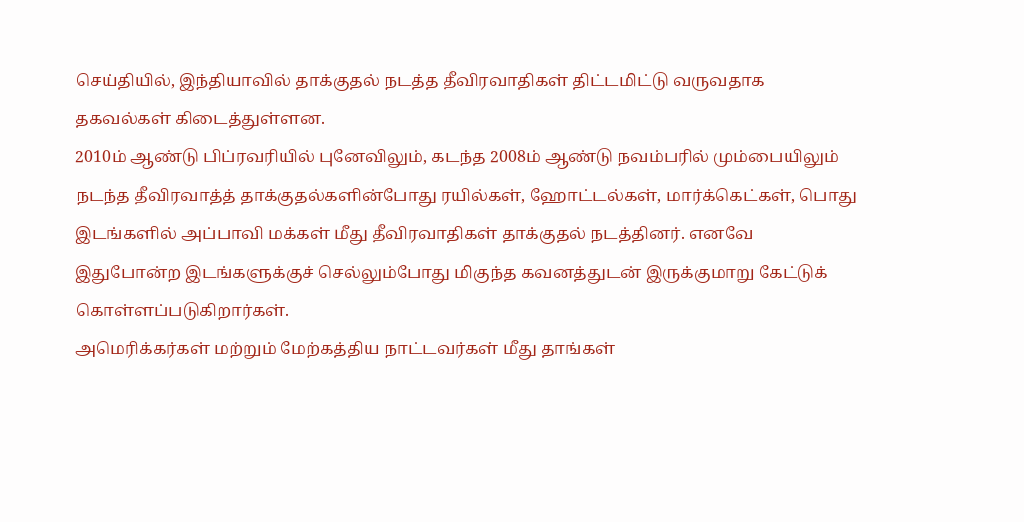செய்தியில், இந்தியாவில் தாக்குதல் நடத்த தீவிரவாதிகள் திட்டமிட்டு வருவதாக தகவல்கள் கிடைத்துள்ளன.
2010ம் ஆண்டு பிப்ரவரியில் புனேவிலும், கடந்த 2008ம் ஆண்டு நவம்பரில் மும்பையிலும் நடந்த தீவிரவாத்த் தாக்குதல்களின்போது ரயில்கள், ஹோட்டல்கள், மார்க்கெட்கள், பொது இடங்களில் அப்பாவி மக்கள் மீது தீவிரவாதிகள் தாக்குதல் நடத்தினர். எனவே இதுபோன்ற இடங்களுக்குச் செல்லும்போது மிகுந்த கவனத்துடன் இருக்குமாறு கேட்டுக் கொள்ளப்படுகிறார்கள்.
அமெரிக்கர்கள் மற்றும் மேற்கத்திய நாட்டவர்கள் மீது தாங்கள்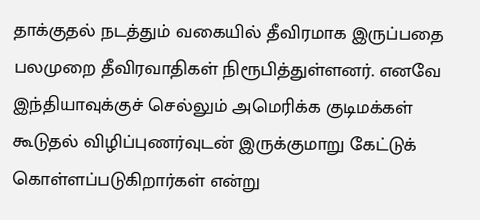தாக்குதல் நடத்தும் வகையில் தீவிரமாக இருப்பதை பலமுறை தீவிரவாதிகள் நிரூபித்துள்ளனர். எனவே இந்தியாவுக்குச் செல்லும் அமெரிக்க குடிமக்கள் கூடுதல் விழிப்புணர்வுடன் இருக்குமாறு கேட்டுக் கொள்ளப்படுகிறார்கள் என்று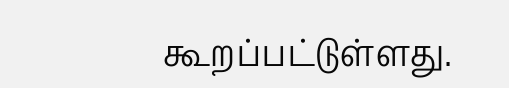கூறப்பட்டுள்ளது.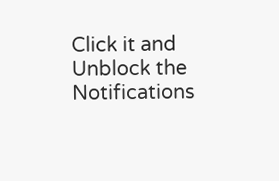Click it and Unblock the Notifications